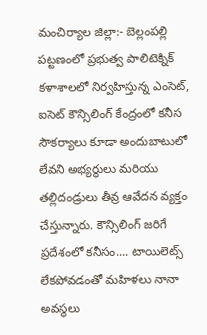మంచిర్యాల జిల్లా:- బెల్లంపల్లి పట్టణంలో ప్రభుత్వ పాలిటెక్నిక్ కళాశాలలో నిర్వహిస్తున్న ఎంసెట్, ఐసెట్ కౌన్సిలింగ్ కేంద్రంలో కనీస సౌకర్యాలు కూడా అందుబాటులో లేవని అభ్యర్థులు మరియు తల్లిదండ్రులు తీవ్ర ఆవేదన వ్యక్తం చేస్తున్నారు. కౌన్సిలింగ్ జరిగే ప్రదేశంలో కనీసం.... టాయిలెట్స్ లేకపోవడంతో మహిళలు నానా అవస్థలు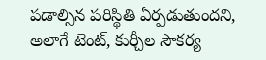పడాల్సిన పరిస్థితి ఏర్పడుతుందని, అలాగే టెంట్, కుర్చీల సౌకర్య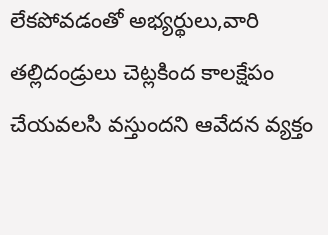లేకపోవడంతో అభ్యర్థులు,వారి తల్లిదండ్రులు చెట్లకింద కాలక్షేపం చేయవలసి వస్తుందని ఆవేదన వ్యక్తం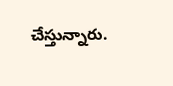చేస్తున్నారు.